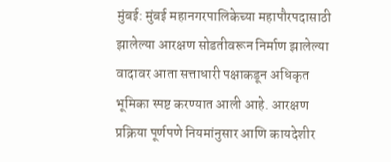मुंबई: मुंबई महानगरपालिकेच्या महापौरपदासाठी झालेल्या आरक्षण सोडतीवरून निर्माण झालेल्या वादावर आता सत्ताधारी पक्षाकडून अधिकृत भूमिका स्पष्ट करण्यात आली आहे. आरक्षण प्रक्रिया पूर्णपणे नियमांनुसार आणि कायदेशीर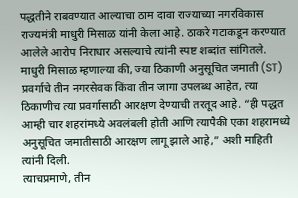पद्धतीने राबवण्यात आल्याचा ठाम दावा राज्याच्या नगरविकास राज्यमंत्री माधुरी मिसाळ यांनी केला आहे. ठाकरे गटाकडून करण्यात आलेले आरोप निराधार असल्याचे त्यांनी स्पष्ट शब्दांत सांगितले.
माधुरी मिसाळ म्हणाल्या की, ज्या ठिकाणी अनुसूचित जमाती (ST) प्रवर्गाचे तीन नगरसेवक किंवा तीन जागा उपलब्ध आहेत, त्या ठिकाणीच त्या प्रवर्गासाठी आरक्षण देण्याची तरतूद आहे. “ही पद्धत आम्ही चार शहरांमध्ये अवलंबली होती आणि त्यापैकी एका शहरामध्ये अनुसूचित जमातीसाठी आरक्षण लागू झाले आहे,” अशी माहिती त्यांनी दिली.
त्याचप्रमाणे, तीन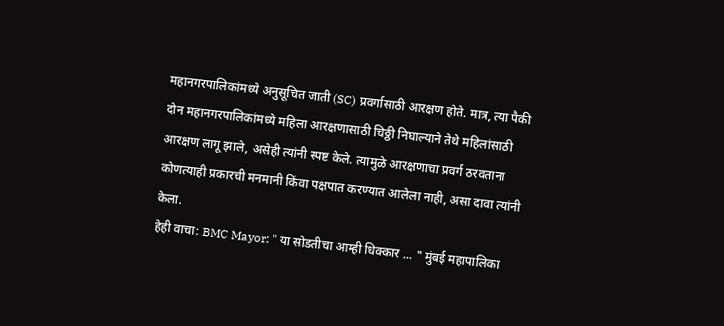महानगरपालिकांमध्ये अनुसूचित जाती (SC) प्रवर्गासाठी आरक्षण होते. मात्र, त्या पैकी दोन महानगरपालिकांमध्ये महिला आरक्षणासाठी चिठ्ठी निघाल्याने तेथे महिलांसाठी आरक्षण लागू झाले, असेही त्यांनी स्पष्ट केले. त्यामुळे आरक्षणाचा प्रवर्ग ठरवताना कोणत्याही प्रकारची मनमानी किंवा पक्षपात करण्यात आलेला नाही, असा दावा त्यांनी केला.
हेही वाचा: BMC Mayor: " या सोडतीचा आम्ही धिक्कार ... " मुंबई महापालिका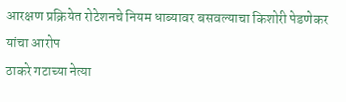आरक्षण प्रक्रियेत रोटेशनचे नियम धाब्यावर बसवल्याचा किशोरी पेडणेकर यांचा आरोप
ठाकरे गटाच्या नेत्या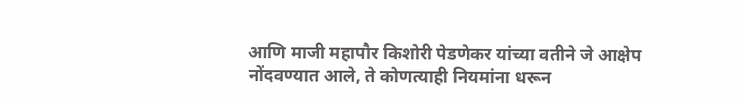आणि माजी महापौर किशोरी पेडणेकर यांच्या वतीने जे आक्षेप नोंदवण्यात आले, ते कोणत्याही नियमांना धरून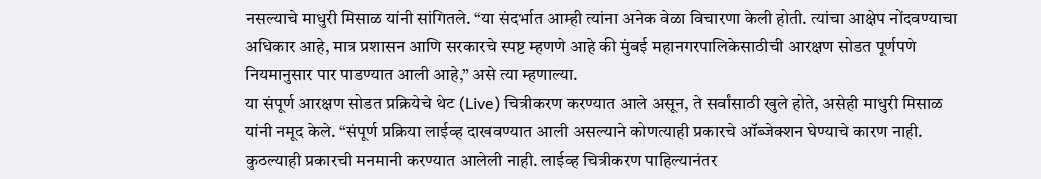नसल्याचे माधुरी मिसाळ यांनी सांगितले. “या संदर्भात आम्ही त्यांना अनेक वेळा विचारणा केली होती. त्यांचा आक्षेप नोंदवण्याचा अधिकार आहे, मात्र प्रशासन आणि सरकारचे स्पष्ट म्हणणे आहे की मुंबई महानगरपालिकेसाठीची आरक्षण सोडत पूर्णपणे नियमानुसार पार पाडण्यात आली आहे,” असे त्या म्हणाल्या.
या संपूर्ण आरक्षण सोडत प्रक्रियेचे थेट (Live) चित्रीकरण करण्यात आले असून, ते सर्वांसाठी खुले होते, असेही माधुरी मिसाळ यांनी नमूद केले. “संपूर्ण प्रक्रिया लाईव्ह दाखवण्यात आली असल्याने कोणत्याही प्रकारचे ऑब्जेक्शन घेण्याचे कारण नाही. कुठल्याही प्रकारची मनमानी करण्यात आलेली नाही. लाईव्ह चित्रीकरण पाहिल्यानंतर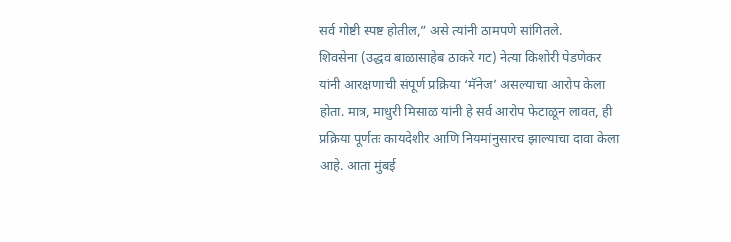सर्व गोष्टी स्पष्ट होतील,” असे त्यांनी ठामपणे सांगितले.
शिवसेना (उद्धव बाळासाहेब ठाकरे गट) नेत्या किशोरी पेडणेकर यांनी आरक्षणाची संपूर्ण प्रक्रिया ‘मॅनेज’ असल्याचा आरोप केला होता. मात्र, माधुरी मिसाळ यांनी हे सर्व आरोप फेटाळून लावत, ही प्रक्रिया पूर्णतः कायदेशीर आणि नियमांनुसारच झाल्याचा दावा केला आहे. आता मुंबई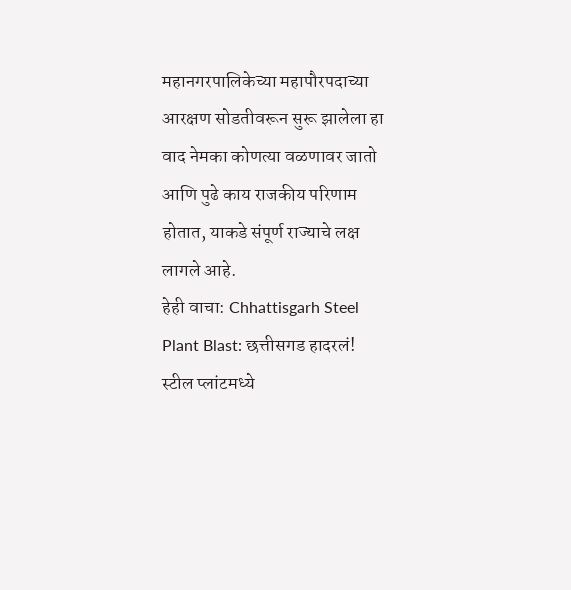महानगरपालिकेच्या महापौरपदाच्या आरक्षण सोडतीवरून सुरू झालेला हा वाद नेमका कोणत्या वळणावर जातो आणि पुढे काय राजकीय परिणाम होतात, याकडे संपूर्ण राज्याचे लक्ष लागले आहे.
हेही वाचा: Chhattisgarh Steel Plant Blast: छत्तीसगड हादरलं! स्टील प्लांटमध्ये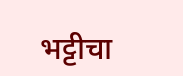भट्टीचा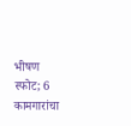भीषण स्फोट; 6 कामगारांचा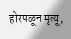होरपळून मृत्यू,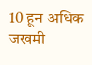10 हून अधिक जखमी